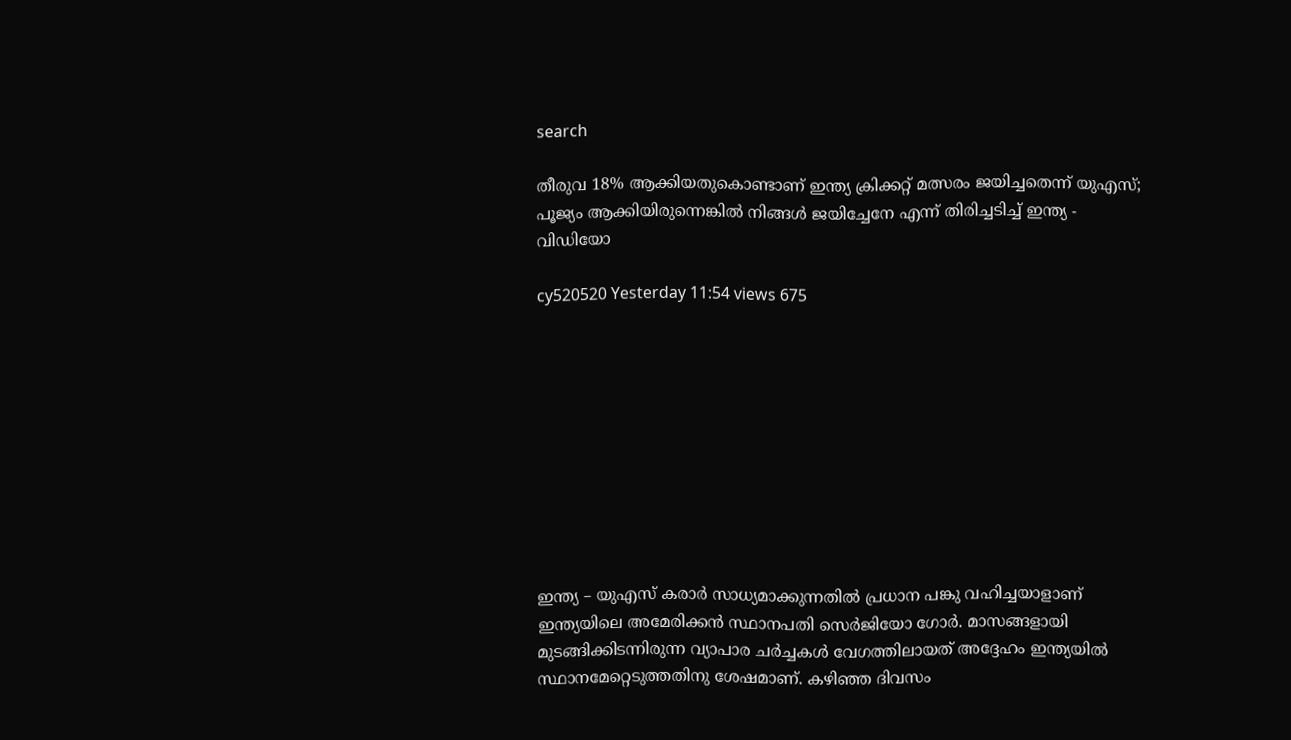search

തീരുവ 18% ആക്കിയതുകൊണ്ടാണ് ഇന്ത്യ ക്രിക്കറ്റ് മത്സരം ജയിച്ചതെന്ന് യുഎസ്; പൂജ്യം ആക്കിയിരുന്നെങ്കിൽ നിങ്ങൾ‌ ജയിച്ചേനേ എന്ന് തിരിച്ചടിച്ച് ഇന്ത്യ - വിഡിയോ

cy520520 Yesterday 11:54 views 675










ഇന്ത്യ – യുഎസ് കരാർ സാധ്യമാക്കുന്നതിൽ പ്രധാന പങ്കു വഹിച്ചയാളാണ് ഇന്ത്യയിലെ അമേരിക്കൻ സ്ഥാനപതി സെർജിയോ ഗോർ. മാസങ്ങളായി മുടങ്ങിക്കിടന്നിരുന്ന വ്യാപാര ചർച്ചകൾ വേഗത്തിലായത് അദ്ദേഹം ഇന്ത്യയിൽ സ്ഥാനമേറ്റെടുത്തതിനു ശേഷമാണ്. കഴിഞ്ഞ ദിവസം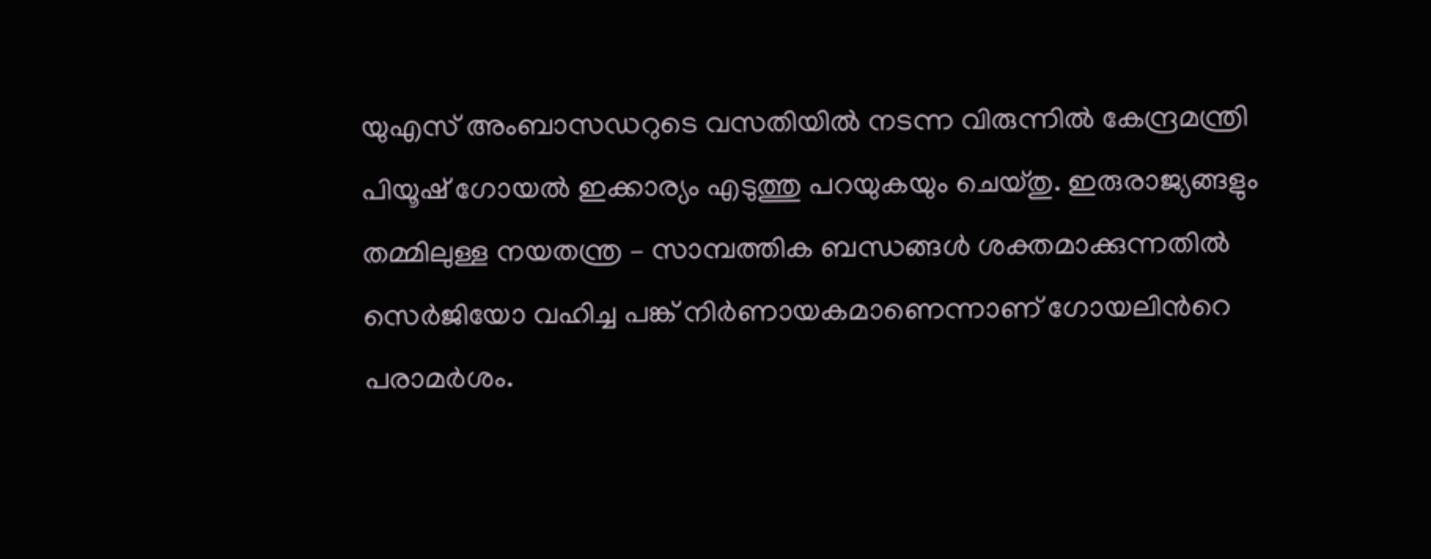യുഎസ് അംബാസഡറുടെ വസതിയിൽ നടന്ന വിരുന്നിൽ കേന്ദ്രമന്ത്രി പിയൂഷ് ഗോയൽ ഇക്കാര്യം എടുത്തു പറയുകയും ചെയ്തു. ഇരുരാജ്യങ്ങളും തമ്മിലുള്ള നയതന്ത്ര – സാമ്പത്തിക ബന്ധങ്ങൾ ശക്തമാക്കുന്നതിൽ സെര്‍ജിയോ വഹിച്ച പങ്ക് നിർണായകമാണെന്നാണ് ഗോയലിന്‍റെ പരാമർശം.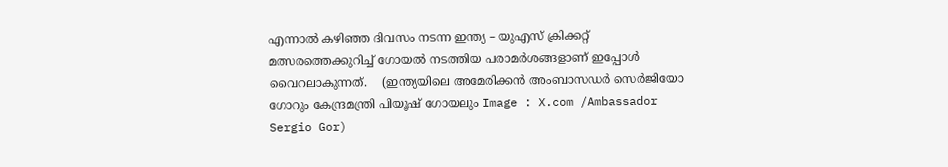എന്നാൽ കഴിഞ്ഞ ദിവസം നടന്ന ഇന്ത്യ – യുഎസ് ക്രിക്കറ്റ് മത്സരത്തെക്കുറിച്ച് ഗോയൽ നടത്തിയ പരാമർശങ്ങളാണ് ഇപ്പോൾ വൈറലാകുന്നത്.    (ഇന്ത്യയിലെ അമേരിക്കൻ അംബാസഡർ സെർജിയോ ഗോറും കേന്ദ്രമന്ത്രി പിയൂഷ് ഗോയലും Image : X.com /Ambassador Sergio Gor)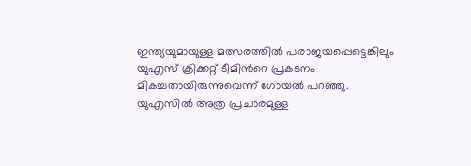ഇന്ത്യയുമായുള്ള മത്സരത്തിൽ പരാജയപ്പെട്ടെങ്കിലും യുഎസ് ക്രിക്കറ്റ് ടീമിന്‍റെ പ്രകടനം മികച്ചതായിരുന്നുവെന്ന് ഗോയൽ പറഞ്ഞു. യുഎസിൽ അത്ര പ്രചാരമുള്ള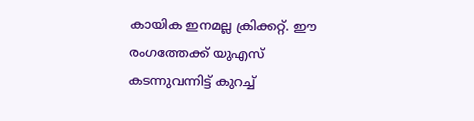കായിക ഇനമല്ല ക്രിക്കറ്റ്. ഈ രംഗത്തേക്ക് യുഎസ് കടന്നുവന്നിട്ട് കുറച്ച്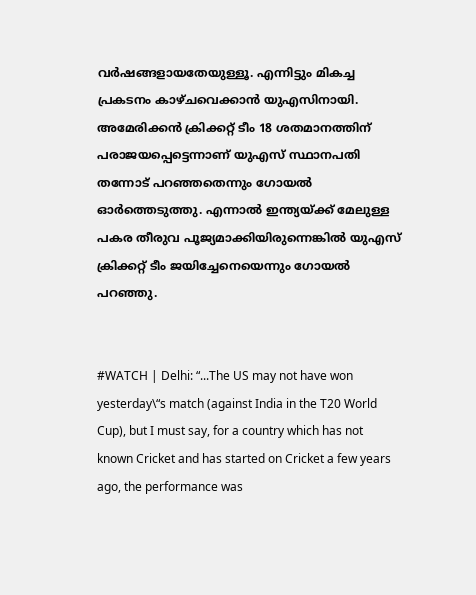വർഷങ്ങളായതേയുള്ളൂ. എന്നിട്ടും മികച്ച പ്രകടനം കാഴ്ചവെക്കാൻ യുഎസിനായി. അമേരിക്കൻ ക്രിക്കറ്റ് ടീം 18 ശതമാനത്തിന് പരാജയപ്പെട്ടെന്നാണ് യുഎസ് സ്ഥാനപതി തന്നോട് പറഞ്ഞതെന്നും ഗോയൽ ഓർത്തെടുത്തു. എന്നാൽ ഇന്ത്യയ്ക്ക് മേലുള്ള പകര തീരുവ പൂജ്യമാക്കിയിരുന്നെങ്കിൽ യുഎസ് ക്രിക്കറ്റ് ടീം ജയിച്ചേനെയെന്നും ഗോയൽ പറഞ്ഞു.


#WATCH | Delhi: “...The US may not have won yesterday\“s match (against India in the T20 World Cup), but I must say, for a country which has not known Cricket and has started on Cricket a few years ago, the performance was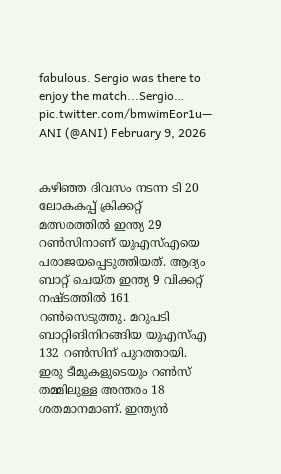fabulous. Sergio was there to enjoy the match...Sergio… pic.twitter.com/bmwimEor1u— ANI (@ANI) February 9, 2026


കഴിഞ്ഞ ദിവസം നടന്ന ടി 20 ലോകകപ്പ് ക്രിക്കറ്റ് മത്സരത്തിൽ ഇന്ത്യ 29 റൺസിനാണ് യുഎസ്എയെ പരാജയപ്പെടുത്തിയത്. ആദ്യം ബാറ്റ് ചെയ്ത ഇന്ത്യ 9 വിക്കറ്റ് നഷ്ടത്തിൽ 161 റൺസെടുത്തു. മറുപടി ബാറ്റിങിനിറങ്ങിയ യുഎസ്എ 132 റൺസിന് പുറത്തായി. ഇരു ടീമുകളുടെയും റൺസ് തമ്മിലുള്ള അന്തരം 18 ശതമാനമാണ്. ഇന്ത്യൻ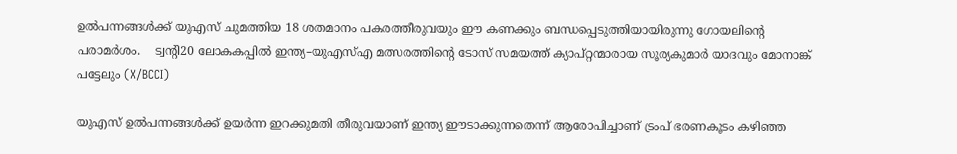ഉല്‍പന്നങ്ങൾക്ക് യുഎസ് ചുമത്തിയ 18 ശതമാനം പകരത്തീരുവയും ഈ കണക്കും ബന്ധപ്പെടുത്തിയായിരുന്നു ഗോയലിന്‍റെ പരാമർശം.    ട്വന്റി20 ലോകകപ്പിൽ ഇന്ത്യ–യുഎസ്എ മത്സരത്തിന്റെ ടോസ് സമയത്ത് ക്യാപ്റ്റന്മാരായ സൂര്യകുമാർ യാദവും മോനാങ്ക് പട്ടേലും (X/BCCI)

യുഎസ് ഉൽപന്നങ്ങൾക്ക് ഉയർന്ന ഇറക്കുമതി തീരുവയാണ് ഇന്ത്യ ഈടാക്കുന്നതെന്ന് ആരോപിച്ചാണ് ട്രംപ് ഭരണകൂടം കഴിഞ്ഞ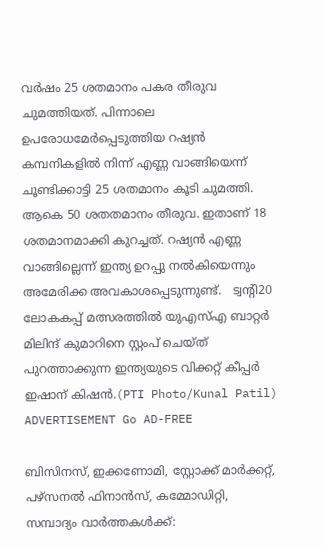വർഷം 25 ശതമാനം പകര തീരുവ ചുമത്തിയത്. പിന്നാലെ ഉപരോധമേർപ്പെടുത്തിയ റഷ്യൻ കമ്പനികളിൽ നിന്ന് എണ്ണ വാങ്ങിയെന്ന് ചൂണ്ടിക്കാട്ടി 25 ശതമാനം കൂടി ചുമത്തി. ആകെ 50 ശതതമാനം തീരുവ. ഇതാണ് 18 ശതമാനമാക്കി കുറച്ചത്. റഷ്യൻ എണ്ണ വാങ്ങില്ലെന്ന് ഇന്ത്യ ഉറപ്പു നൽകിയെന്നും അമേരിക്ക അവകാശപ്പെടുന്നുണ്ട്.   ട്വന്റി20 ലോകകപ്പ് മത്സരത്തിൽ യുഎസ്എ ബാറ്റർ മിലിന്ദ് കുമാറിനെ സ്റ്റംപ് ചെയ്ത് പുറത്താക്കുന്ന ഇന്ത്യയുടെ വിക്കറ്റ് കീപ്പർ ഇഷാന‍് കിഷൻ.(PTI Photo/Kunal Patil) ADVERTISEMENT Go AD-FREE

ബിസിനസ്, ഇക്കണോമി, സ്റ്റോക്ക് മാർക്കറ്റ്, പഴ്സനൽ ഫിനാൻസ്, കമ്മോഡിറ്റി, സമ്പാദ്യം വാർത്തകൾക്ക്: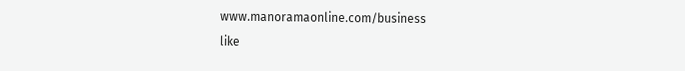www.manoramaonline.com/business
like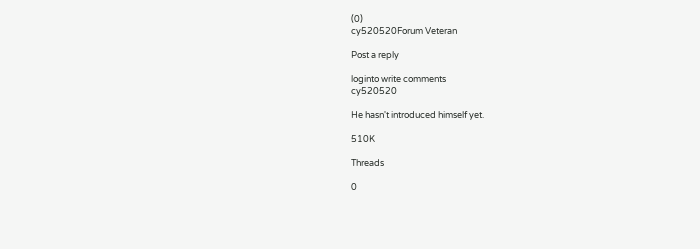(0)
cy520520Forum Veteran

Post a reply

loginto write comments
cy520520

He hasn't introduced himself yet.

510K

Threads

0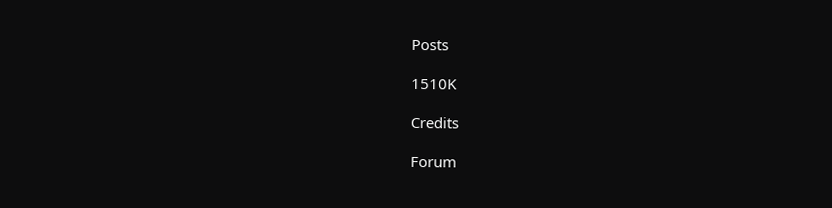Posts

1510K

Credits

Forum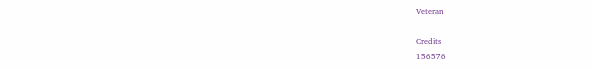Veteran

Credits
156576